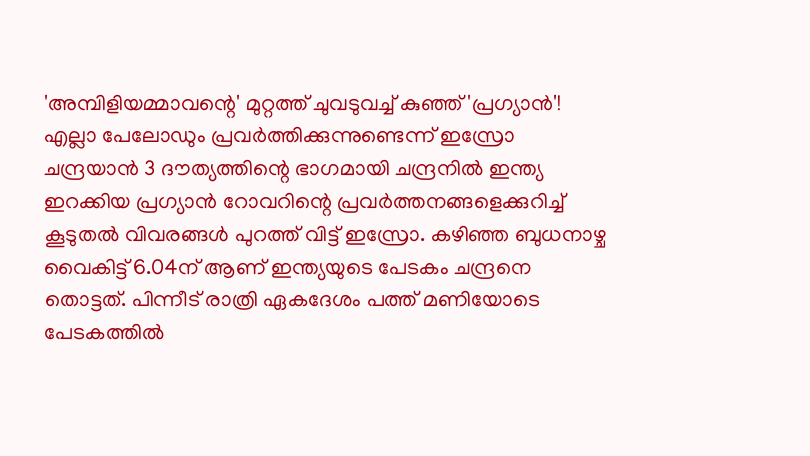'അമ്പിളിയമ്മാവന്റെ' മുറ്റത്ത് ചുവടുവച്ച് കുഞ്ഞ് 'പ്രഗ്യാൻ'! എല്ലാ പേലോഡും പ്രവർത്തിക്കുന്നുണ്ടെന്ന് ഇസ്രോ
ചന്ദ്രയാൻ 3 ദൗത്യത്തിന്റെ ഭാഗമായി ചന്ദ്രനിൽ ഇന്ത്യ ഇറക്കിയ പ്രഗ്യാൻ റോവറിന്റെ പ്രവർത്തനങ്ങളെക്കുറിച്ച് കൂടുതൽ വിവരങ്ങൾ പുറത്ത് വിട്ട് ഇസ്രോ. കഴിഞ്ഞ ബുധനാഴ്ച വൈകിട്ട് 6.04ന് ആണ് ഇന്ത്യയുടെ പേടകം ചന്ദ്രനെ തൊട്ടത്. പിന്നീട് രാത്രി ഏകദേശം പത്ത് മണിയോടെ പേടകത്തിൽ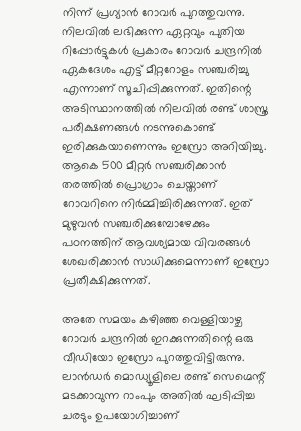നിന്ന് പ്രഗ്യാൻ റോവർ പുറത്തുവന്നു.
നിലവിൽ ലഭിക്കുന്ന ഏറ്റവും പുതിയ റിപ്പോർട്ടുകൾ പ്രകാരം റോവർ ചന്ദ്രനിൽ ഏകദേശം എട്ട് മീറ്ററോളം സഞ്ചരിച്ചു എന്നാണ് സൂചിപ്പിക്കുന്നത്. ഇതിന്റെ അടിസ്ഥാനത്തിൽ നിലവിൽ രണ്ട് ശാസ്ത്ര പരീക്ഷണങ്ങൾ നടന്നുകൊണ്ട് ഇരിക്കുകയാണെന്നും ഇസ്രോ അറിയിച്ചു. ആകെ 500 മീറ്റർ സഞ്ചരിക്കാൻ തരത്തിൽ പ്രൊഗ്രാം ചെയ്താണ് റോവറിനെ നിർമ്മിച്ചിരിക്കുന്നത്. ഇത് മുഴുവൻ സഞ്ചരിക്കുമ്പോഴേക്കും പഠനത്തിന് ആവശ്യമായ വിവരങ്ങൾ ശേഖരിക്കാൻ സാധിക്കുമെന്നാണ് ഇസ്രോ പ്രതീക്ഷിക്കുന്നത്.

അതേ സമയം കഴിഞ്ഞ വെള്ളിയാഴ്ച റോവർ ചന്ദ്രനിൽ ഇറക്കുന്നതിന്റെ ഒരു വീഡിയോ ഇസ്രോ പുറത്തുവിട്ടിരുന്നു. ലാൻഡർ മൊഡ്യൂളിലെ രണ്ട് സെഗ്മെന്റ് മടക്കാവുന്ന റാംപും അതിൽ ഘടിപ്പിച്ച ചരടും ഉപയോഗിച്ചാണ്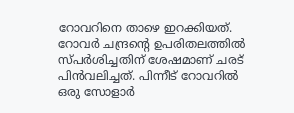റോവറിനെ താഴെ ഇറക്കിയത്. റോവർ ചന്ദ്രന്റെ ഉപരിതലത്തിൽ സ്പർശിച്ചതിന് ശേഷമാണ് ചരട് പിൻവലിച്ചത്. പിന്നീട് റോവറിൽ ഒരു സോളാർ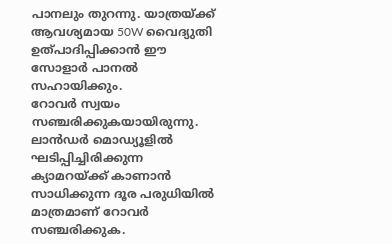പാനലും തുറന്നു. യാത്രയ്ക്ക് ആവശ്യമായ 50W വൈദ്യുതി ഉത്പാദിപ്പിക്കാൻ ഈ സോളാർ പാനൽ സഹായിക്കും.
റോവർ സ്വയം സഞ്ചരിക്കുകയായിരുന്നു. ലാൻഡർ മൊഡ്യൂളിൽ ഘടിപ്പിച്ചിരിക്കുന്ന ക്യാമറയ്ക്ക് കാണാൻ സാധിക്കുന്ന ദൂര പരുധിയിൽ മാത്രമാണ് റോവർ സഞ്ചരിക്കുക.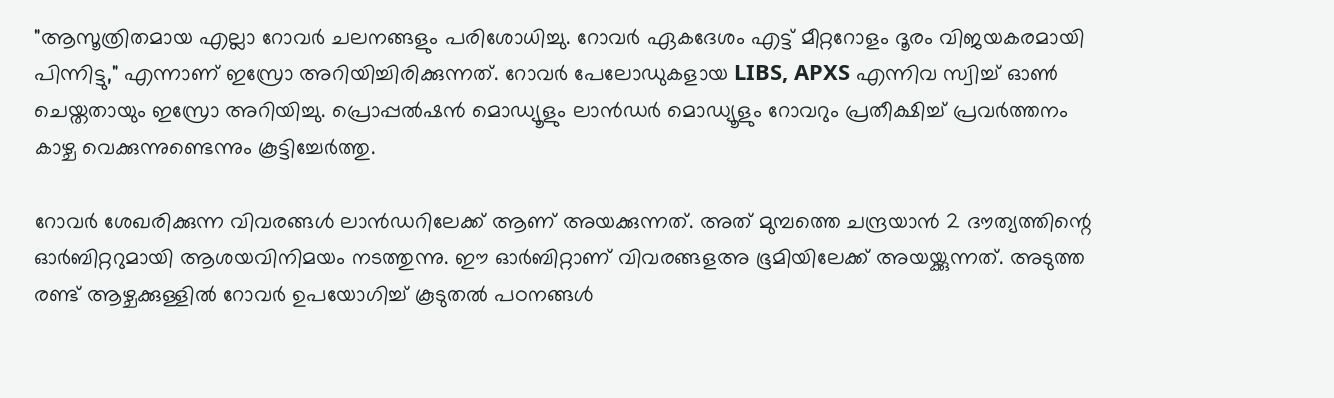"ആസൂത്രിതമായ എല്ലാ റോവർ ചലനങ്ങളും പരിശോധിച്ചു. റോവർ ഏകദേശം എട്ട് മീറ്ററോളം ദൂരം വിജയകരമായി പിന്നിട്ടു," എന്നാണ് ഇസ്രോ അറിയിച്ചിരിക്കുന്നത്. റോവർ പേലോഡുകളായ LIBS, APXS എന്നിവ സ്വിച്ച് ഓൺ ചെയ്തതായും ഇസ്രോ അറിയിച്ചു. പ്രൊപ്പൽഷൻ മൊഡ്യൂളും ലാൻഡർ മൊഡ്യൂളും റോവറും പ്രതീക്ഷിച്ച് പ്രവർത്തനം കാഴ്ച വെക്കുന്നുണ്ടെന്നും കൂട്ടിച്ചേർത്തു.

റോവർ ശേഖരിക്കുന്ന വിവരങ്ങൾ ലാൻഡറിലേക്ക് ആണ് അയക്കുന്നത്. അത് മുമ്പത്തെ ചന്ദ്രയാൻ 2 ദൗത്യത്തിന്റെ ഓർബിറ്ററുമായി ആശയവിനിമയം നടത്തുന്നു. ഈ ഓർബിറ്റാണ് വിവരങ്ങളഅ ഭൂമിയിലേക്ക് അയയ്ക്കുന്നത്. അടുത്ത രണ്ട് ആഴ്ചക്കുള്ളിൽ റോവർ ഉപയോഗിച്ച് കൂടുതൽ പഠനങ്ങൾ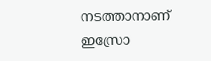നടത്താനാണ് ഇസ്രോ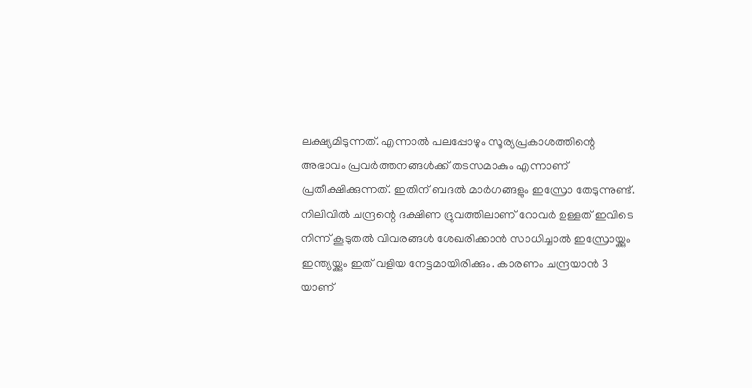ലക്ഷ്യമിടുന്നത്. എന്നാൽ പലപ്പോഴും സൂര്യപ്രകാശത്തിന്റെ അഭാവം പ്രവർത്തനങ്ങൾക്ക് തടസമാകും എന്നാണ് പ്രതീക്ഷിക്കുന്നത്. ഇതിന് ബദൽ മാർഗങ്ങളും ഇസ്രോ തേടുന്നുണ്ട്.
നിലിവിൽ ചന്ദ്രന്റെ ദക്ഷിണ ദ്രുവത്തിലാണ് റോവർ ഉള്ളത് ഇവിടെ നിന്ന് കൂടുതൽ വിവരങ്ങൾ ശേഖരിക്കാൻ സാധിച്ചാൽ ഇസ്രോയ്ക്കും ഇന്ത്യയ്ക്കും ഇത് വളിയ നേട്ടമായിരിക്കും. കാരണം ചന്ദ്രയാൻ 3 യാണ്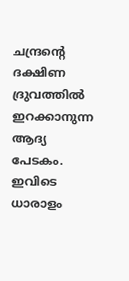ചന്ദ്രന്റെ ദക്ഷിണ ദ്രുവത്തിൽ ഇറക്കാനുന്ന ആദ്യ പേടകം. ഇവിടെ ധാരാളം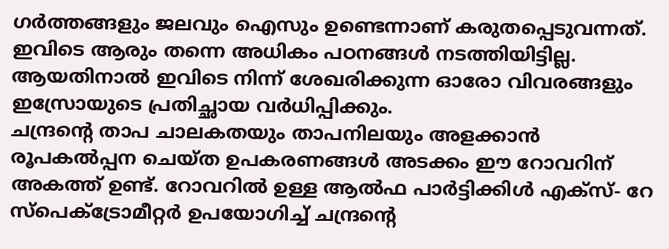ഗർത്തങ്ങളും ജലവും ഐസും ഉണ്ടെന്നാണ് കരുതപ്പെടുവന്നത്. ഇവിടെ ആരും തന്നെ അധികം പഠനങ്ങൾ നടത്തിയിട്ടില്ല. ആയതിനാൽ ഇവിടെ നിന്ന് ശേഖരിക്കുന്ന ഓരോ വിവരങ്ങളും ഇസ്രോയുടെ പ്രതിച്ഛായ വർധിപ്പിക്കും.
ചന്ദ്രന്റെ താപ ചാലകതയും താപനിലയും അളക്കാൻ രൂപകൽപ്പന ചെയ്ത ഉപകരണങ്ങൾ അടക്കം ഈ റോവറിന് അകത്ത് ഉണ്ട്. റോവറിൽ ഉള്ള ആൽഫ പാർട്ടിക്കിൾ എക്സ്- റേ സ്പെക്ട്രോമീറ്റർ ഉപയോഗിച്ച് ചന്ദ്രന്റെ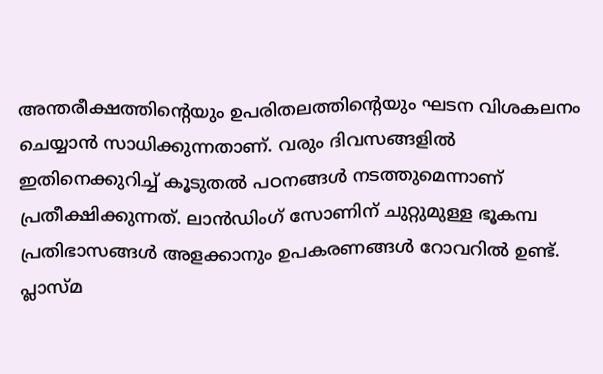അന്തരീക്ഷത്തിന്റെയും ഉപരിതലത്തിന്റെയും ഘടന വിശകലനം ചെയ്യാൻ സാധിക്കുന്നതാണ്. വരും ദിവസങ്ങളിൽ ഇതിനെക്കുറിച്ച് കൂടുതൽ പഠനങ്ങൾ നടത്തുമെന്നാണ് പ്രതീക്ഷിക്കുന്നത്. ലാൻഡിംഗ് സോണിന് ചുറ്റുമുള്ള ഭൂകമ്പ പ്രതിഭാസങ്ങൾ അളക്കാനും ഉപകരണങ്ങൾ റോവറിൽ ഉണ്ട്.
പ്ലാസ്മ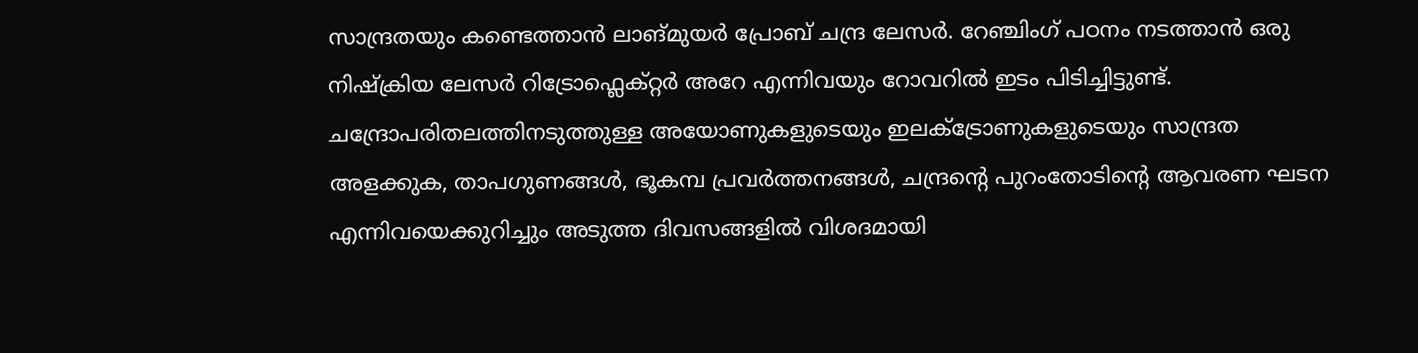സാന്ദ്രതയും കണ്ടെത്താൻ ലാങ്മുയർ പ്രോബ് ചന്ദ്ര ലേസർ. റേഞ്ചിംഗ് പഠനം നടത്താൻ ഒരു നിഷ്ക്രിയ ലേസർ റിട്രോഫ്ലെക്റ്റർ അറേ എന്നിവയും റോവറിൽ ഇടം പിടിച്ചിട്ടുണ്ട്. ചന്ദ്രോപരിതലത്തിനടുത്തുള്ള അയോണുകളുടെയും ഇലക്ട്രോണുകളുടെയും സാന്ദ്രത അളക്കുക, താപഗുണങ്ങൾ, ഭൂകമ്പ പ്രവർത്തനങ്ങൾ, ചന്ദ്രന്റെ പുറംതോടിന്റെ ആവരണ ഘടന എന്നിവയെക്കുറിച്ചും അടുത്ത ദിവസങ്ങളിൽ വിശദമായി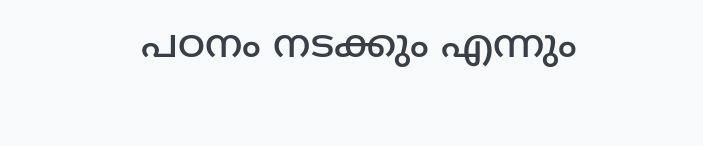പഠനം നടക്കും എന്നും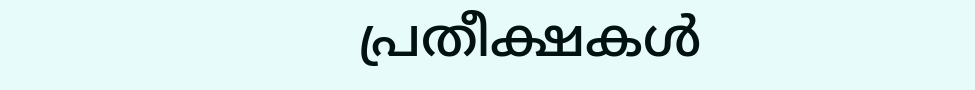പ്രതീക്ഷകൾ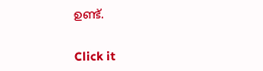ഉണ്ട്.


Click it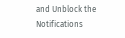and Unblock the Notifications